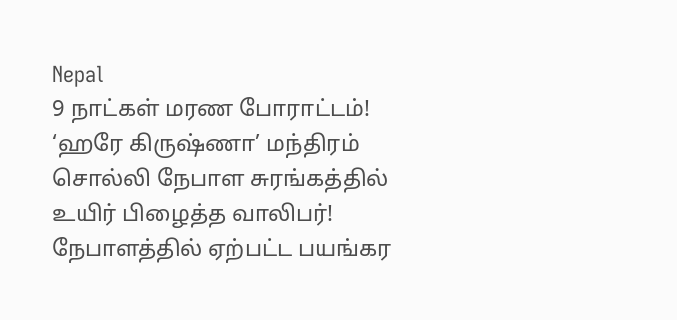Nepal
9 நாட்கள் மரண போராட்டம்! ‘ஹரே கிருஷ்ணா’ மந்திரம் சொல்லி நேபாள சுரங்கத்தில் உயிர் பிழைத்த வாலிபர்!
நேபாளத்தில் ஏற்பட்ட பயங்கர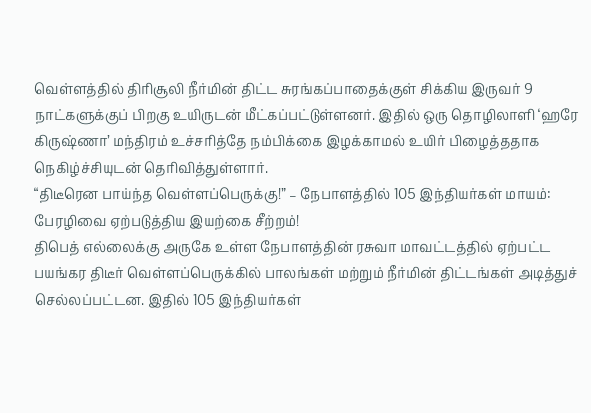வெள்ளத்தில் திரிசூலி நீர்மின் திட்ட சுரங்கப்பாதைக்குள் சிக்கிய இருவர் 9 நாட்களுக்குப் பிறகு உயிருடன் மீட்கப்பட்டுள்ளனர். இதில் ஒரு தொழிலாளி ‘ஹரே கிருஷ்ணா’ மந்திரம் உச்சரித்தே நம்பிக்கை இழக்காமல் உயிர் பிழைத்ததாக நெகிழ்ச்சியுடன் தெரிவித்துள்ளார்.
“திடீரென பாய்ந்த வெள்ளப்பெருக்கு!” – நேபாளத்தில் 105 இந்தியர்கள் மாயம்: பேரழிவை ஏற்படுத்திய இயற்கை சீற்றம்!
திபெத் எல்லைக்கு அருகே உள்ள நேபாளத்தின் ரசுவா மாவட்டத்தில் ஏற்பட்ட பயங்கர திடீர் வெள்ளப்பெருக்கில் பாலங்கள் மற்றும் நீர்மின் திட்டங்கள் அடித்துச் செல்லப்பட்டன. இதில் 105 இந்தியர்கள்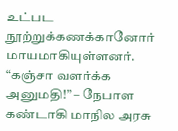உட்பட நூற்றுக்கணக்கானோர் மாயமாகியுள்ளனர்.
“கஞ்சா வளர்க்க அனுமதி!” – நேபாள கண்டாகி மாநில அரசு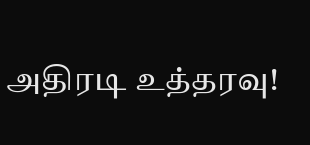அதிரடி உத்தரவு!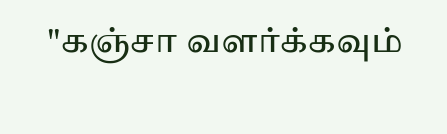"கஞ்சா வளர்க்கவும்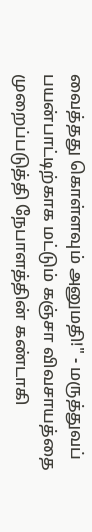வைத்தது கொள்ளவும் அனுமதி!" - மருத்துவப் பயன்பாட்டிற்காக மட்டும் கஞ்சா விவசாயத்தை முறைப்படுத்தி நேபாளத்தின் கண்டாகி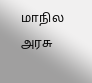மாநில அரசு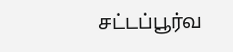சட்டப்பூர்வ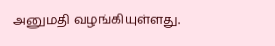அனுமதி வழங்கியுள்ளது.